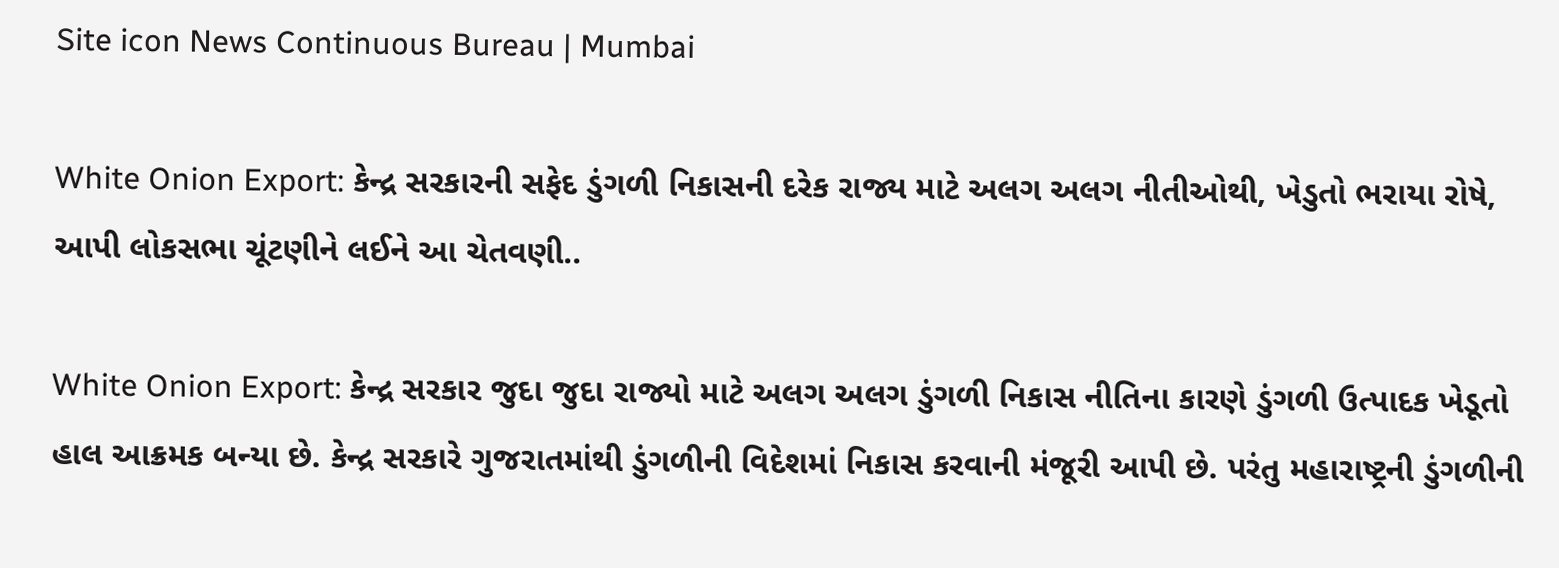Site icon News Continuous Bureau | Mumbai

White Onion Export: કેન્દ્ર સરકારની સફેદ ડુંગળી નિકાસની દરેક રાજ્ય માટે અલગ અલગ નીતીઓથી, ખેડુતો ભરાયા રોષે, આપી લોકસભા ચૂંટણીને લઈને આ ચેતવણી..

White Onion Export: કેન્દ્ર સરકાર જુદા જુદા રાજ્યો માટે અલગ અલગ ડુંગળી નિકાસ નીતિના કારણે ડુંગળી ઉત્પાદક ખેડૂતો હાલ આક્રમક બન્યા છે. કેન્દ્ર સરકારે ગુજરાતમાંથી ડુંગળીની વિદેશમાં નિકાસ કરવાની મંજૂરી આપી છે. પરંતુ મહારાષ્ટ્રની ડુંગળીની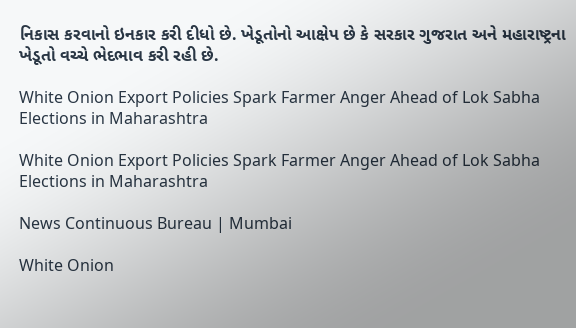નિકાસ કરવાનો ઇનકાર કરી દીધો છે. ખેડૂતોનો આક્ષેપ છે કે સરકાર ગુજરાત અને મહારાષ્ટ્રના ખેડૂતો વચ્ચે ભેદભાવ કરી રહી છે.

White Onion Export Policies Spark Farmer Anger Ahead of Lok Sabha Elections in Maharashtra

White Onion Export Policies Spark Farmer Anger Ahead of Lok Sabha Elections in Maharashtra

News Continuous Bureau | Mumbai

White Onion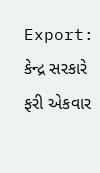Export: કેન્દ્ર સરકારે ફરી એકવાર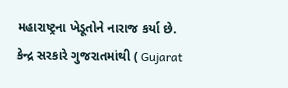મહારાષ્ટ્રના ખેડૂતોને નારાજ કર્યા છે. કેન્દ્ર સરકારે ગુજરાતમાંથી ( Gujarat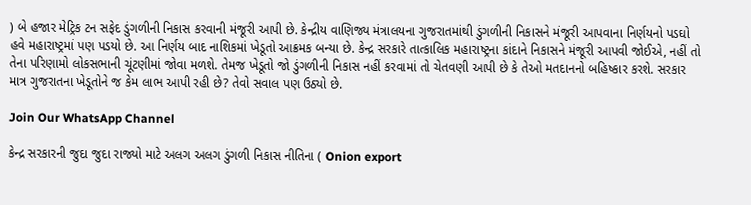) બે હજાર મેટ્રિક ટન સફેદ ડુંગળીની નિકાસ કરવાની મંજૂરી આપી છે. કેન્દ્રીય વાણિજ્ય મંત્રાલયના ગુજરાતમાંથી ડુંગળીની નિકાસને મંજૂરી આપવાના નિર્ણયનો પડઘો હવે મહારાષ્ટ્રમાં પણ પડયો છે. આ નિર્ણય બાદ નાશિકમાં ખેડૂતો આક્રમક બન્યા છે. કેન્દ્ર સરકારે તાત્કાલિક મહારાષ્ટ્રના કાંદાને નિકાસને મંજૂરી આપવી જોઈએ, નહીં તો તેના પરિણામો લોકસભાની ચૂંટણીમાં જોવા મળશે. તેમજ ખેડૂતો જો ડુંગળીની નિકાસ નહીં કરવામાં તો ચેતવણી આપી છે કે તેઓ મતદાનનો બહિષ્કાર કરશે. સરકાર માત્ર ગુજરાતના ખેડૂતોને જ કેમ લાભ આપી રહી છે? તેવો સવાલ પણ ઉઠ્યો છે.

Join Our WhatsApp Channel

કેન્દ્ર સરકારની જુદા જુદા રાજ્યો માટે અલગ અલગ ડુંગળી નિકાસ નીતિના ( Onion export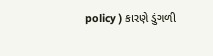policy ) કારણે ડુંગળી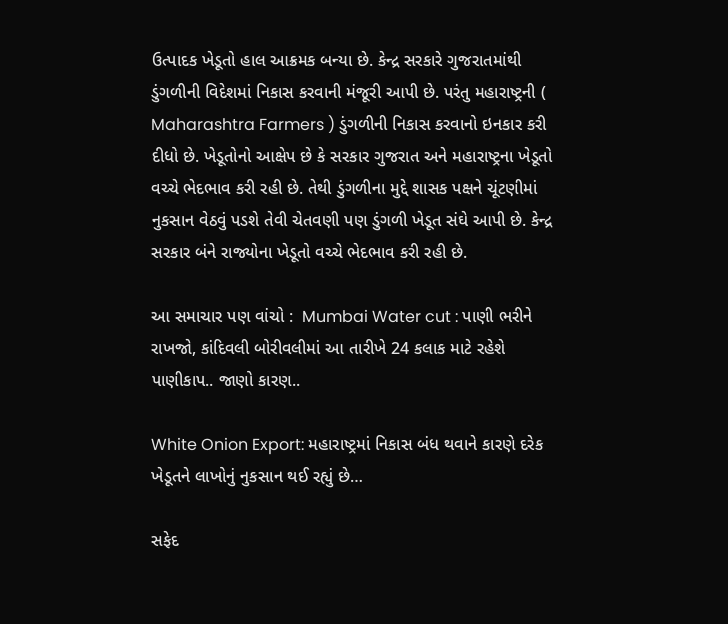ઉત્પાદક ખેડૂતો હાલ આક્રમક બન્યા છે. કેન્દ્ર સરકારે ગુજરાતમાંથી ડુંગળીની વિદેશમાં નિકાસ કરવાની મંજૂરી આપી છે. પરંતુ મહારાષ્ટ્રની ( Maharashtra Farmers ) ડુંગળીની નિકાસ કરવાનો ઇનકાર કરી દીધો છે. ખેડૂતોનો આક્ષેપ છે કે સરકાર ગુજરાત અને મહારાષ્ટ્રના ખેડૂતો વચ્ચે ભેદભાવ કરી રહી છે. તેથી ડુંગળીના મુદ્દે શાસક પક્ષને ચૂંટણીમાં નુકસાન વેઠવું પડશે તેવી ચેતવણી પણ ડુંગળી ખેડૂત સંઘે આપી છે. કેન્દ્ર સરકાર બંને રાજ્યોના ખેડૂતો વચ્ચે ભેદભાવ કરી રહી છે.

આ સમાચાર પણ વાંચો :  Mumbai Water cut : પાણી ભરીને રાખજો, કાંદિવલી બોરીવલીમાં આ તારીખે 24 કલાક માટે રહેશે પાણીકાપ.. જાણો કારણ..

White Onion Export: મહારાષ્ટ્રમાં નિકાસ બંધ થવાને કારણે દરેક ખેડૂતને લાખોનું નુકસાન થઈ રહ્યું છે…

સફેદ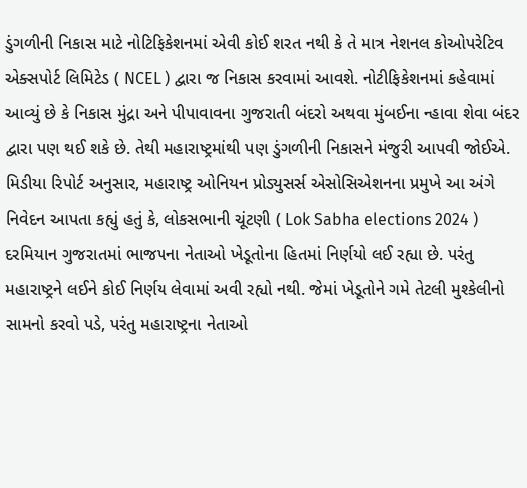ડુંગળીની નિકાસ માટે નોટિફિકેશનમાં એવી કોઈ શરત નથી કે તે માત્ર નેશનલ કોઓપરેટિવ એક્સપોર્ટ લિમિટેડ ( NCEL ) દ્વારા જ નિકાસ કરવામાં આવશે. નોટીફિકેશનમાં કહેવામાં આવ્યું છે કે નિકાસ મુંદ્રા અને પીપાવાવના ગુજરાતી બંદરો અથવા મુંબઈના ન્હાવા શેવા બંદર દ્વારા પણ થઈ શકે છે. તેથી મહારાષ્ટ્રમાંથી પણ ડુંગળીની નિકાસને મંજુરી આપવી જોઈએ. મિડીયા રિપોર્ટ અનુસાર, મહારાષ્ટ્ર ઓનિયન પ્રોડ્યુસર્સ એસોસિએશનના પ્રમુખે આ અંગે નિવેદન આપતા કહ્યું હતું કે, લોકસભાની ચૂંટણી ( Lok Sabha elections 2024 ) દરમિયાન ગુજરાતમાં ભાજપના નેતાઓ ખેડૂતોના હિતમાં નિર્ણયો લઈ રહ્યા છે. પરંતુ મહારાષ્ટ્રને લઈને કોઈ નિર્ણય લેવામાં અવી રહ્યો નથી. જેમાં ખેડૂતોને ગમે તેટલી મુશ્કેલીનો સામનો કરવો પડે, પરંતુ મહારાષ્ટ્રના નેતાઓ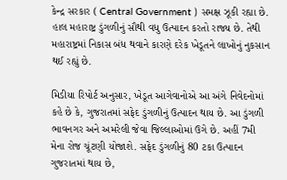કેન્દ્ર સરકાર ( Central Government ) સમક્ષ ઝૂકી રહ્યા છે. હાલ મહારાષ્ટ્ર ડુંગળીનું સૌથી વધુ ઉત્પાદન કરતો રાજ્ય છે. તેથી મહારાષ્ટ્રમાં નિકાસ બંધ થવાને કારણે દરેક ખેડૂતને લાખોનું નુકસાન થઈ રહ્યું છે.

મિડીયા રિપોર્ટ અનુસાર, ખેડૂત આગેવાનોએ આ અંગે નિવેદનોમાં કહે છે કે, ગુજરાતમાં સફેદ ડુંગળીનું ઉત્પાદન થાય છે. આ ડુંગળી ભાવનગર અને અમરેલી જેવા જિલ્લાઓમાં ઉગે છે. અહીં 7મી મેના રોજ ચૂંટણી યોજાશે. સફેદ ડુંગળીનું 80 ટકા ઉત્પાદન ગુજરાતમાં થાય છે,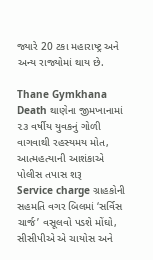જ્યારે 20 ટકા મહારાષ્ટ્ર અને અન્ય રાજ્યોમાં થાય છે.

Thane Gymkhana Death થાણેના જીમખાનામાં ૨૩ વર્ષીય યુવકનું ગોળી વાગવાથી રહસ્યમય મોત, આત્મહત્યાની આશંકાએ પોલીસ તપાસ શરૂ
Service charge ગ્રાહકોની સહમતિ વગર બિલમાં ‘સર્વિસ ચાર્જ’ વસૂલવો પડશે મોંઘો, સીસીપીએ એ ચાયોસ અને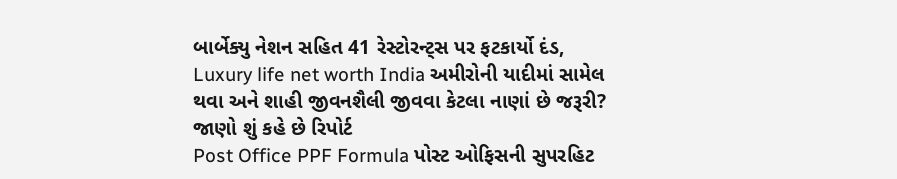બાર્બેક્યુ નેશન સહિત 41 રેસ્ટોરન્ટ્સ પર ફટકાર્યો દંડ,
Luxury life net worth India અમીરોની યાદીમાં સામેલ થવા અને શાહી જીવનશૈલી જીવવા કેટલા નાણાં છે જરૂરી? જાણો શું કહે છે રિપોર્ટ
Post Office PPF Formula પોસ્ટ ઓફિસની સુપરહિટ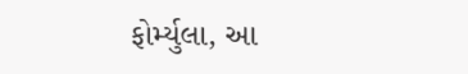ફોર્મ્યુલા, આ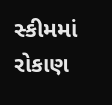સ્કીમમાં રોકાણ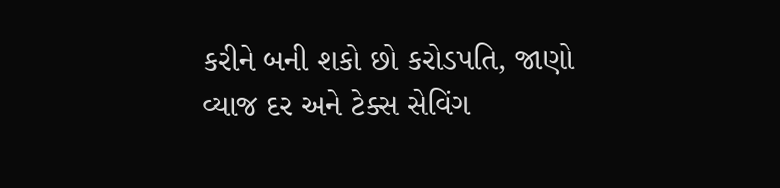કરીને બની શકો છો કરોડપતિ, જાણો વ્યાજ દર અને ટેક્સ સેવિંગ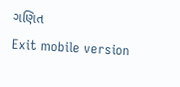ગણિત
Exit mobile version